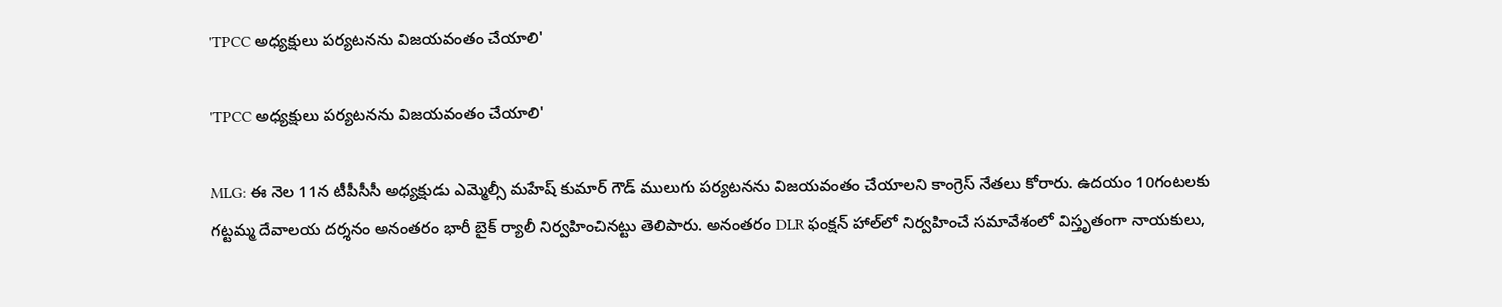'TPCC అధ్యక్షులు పర్యటనను విజయవంతం చేయాలి'

'TPCC అధ్యక్షులు పర్యటనను విజయవంతం చేయాలి'

MLG: ఈ నెల 11న టీపీసీసీ అధ్యక్షుడు ఎమ్మెల్సీ మహేష్ కుమార్ గౌడ్ ములుగు పర్యటనను విజయవంతం చేయాలని కాంగ్రెస్ నేతలు కోరారు. ఉదయం 10గంటలకు గట్టమ్మ దేవాలయ దర్శనం అనంతరం భారీ బైక్ ర్యాలీ నిర్వహించినట్టు తెలిపారు. అనంతరం DLR ఫంక్షన్ హాల్‌లో నిర్వహించే సమావేశంలో విస్తృతంగా నాయకులు,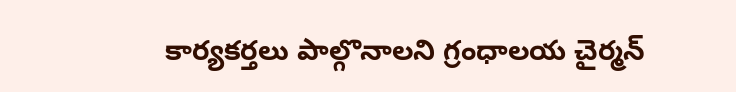కార్యకర్తలు పాల్గొనాలని గ్రంధాలయ చైర్మన్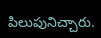పిలుపునిచ్చారు.